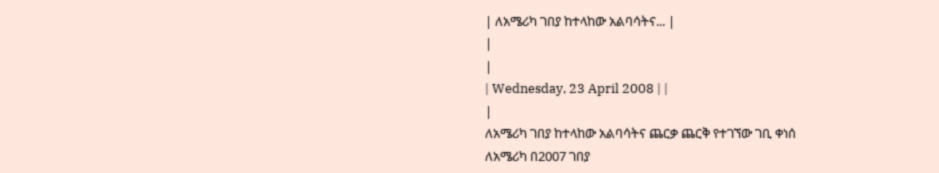| ለአሜሪካ ገበያ ከተላከው አልባሳትና... |
|
|
| Wednesday, 23 April 2008 | |
|
ለአሜሪካ ገበያ ከተላከው አልባሳትና ጨርቃ ጨርቅ የተገኘው ገቢ ቀነሰ
ለአሜሪካ በ2007 ገበያ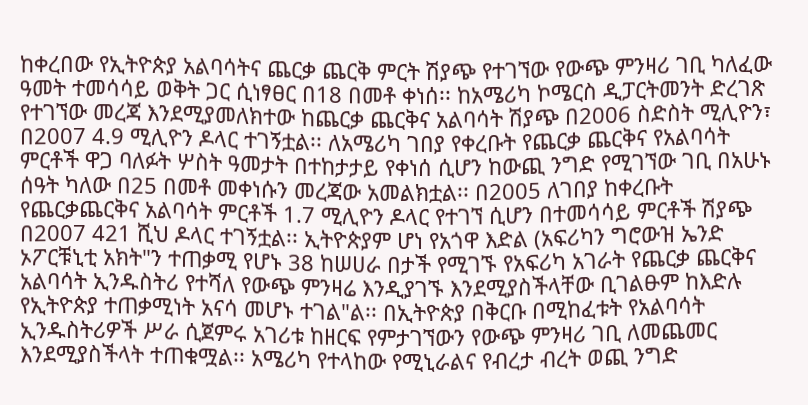ከቀረበው የኢትዮጵያ አልባሳትና ጨርቃ ጨርቅ ምርት ሽያጭ የተገኘው የውጭ ምንዛሪ ገቢ ካለፈው ዓመት ተመሳሳይ ወቅት ጋር ሲነፃፀር በ18 በመቶ ቀነሰ፡፡ ከአሜሪካ ኮሜርስ ዲፓርትመንት ድረገጽ የተገኘው መረጃ እንደሚያመለክተው ከጨርቃ ጨርቅና አልባሳት ሽያጭ በ2006 ስድስት ሚሊዮን፣ በ2007 4.9 ሚሊዮን ዶላር ተገኝቷል፡፡ ለአሜሪካ ገበያ የቀረቡት የጨርቃ ጨርቅና የአልባሳት ምርቶች ዋጋ ባለፉት ሦስት ዓመታት በተከታታይ የቀነሰ ሲሆን ከውጪ ንግድ የሚገኘው ገቢ በአሁኑ ሰዓት ካለው በ25 በመቶ መቀነሱን መረጃው አመልክቷል፡፡ በ2005 ለገበያ ከቀረቡት የጨርቃጨርቅና አልባሳት ምርቶች 1.7 ሚሊዮን ዶላር የተገኘ ሲሆን በተመሳሳይ ምርቶች ሽያጭ በ2007 421 ሺህ ዶላር ተገኝቷል፡፡ ኢትዮጵያም ሆነ የአጎዋ እድል (አፍሪካን ግሮውዝ ኤንድ ኦፖርቹኒቲ አክት"ን ተጠቃሚ የሆኑ 38 ከሠሀራ በታች የሚገኙ የአፍሪካ አገራት የጨርቃ ጨርቅና አልባሳት ኢንዱስትሪ የተሻለ የውጭ ምንዛሬ እንዲያገኙ እንደሚያስችላቸው ቢገልፁም ከእድሉ የኢትዮጵያ ተጠቃሚነት አናሳ መሆኑ ተገል"ል፡፡ በኢትዮጵያ በቅርቡ በሚከፈቱት የአልባሳት ኢንዱስትሪዎች ሥራ ሲጀምሩ አገሪቱ ከዘርፍ የምታገኘውን የውጭ ምንዛሪ ገቢ ለመጨመር እንደሚያስችላት ተጠቁሟል፡፡ አሜሪካ የተላከው የሚኒራልና የብረታ ብረት ወጪ ንግድ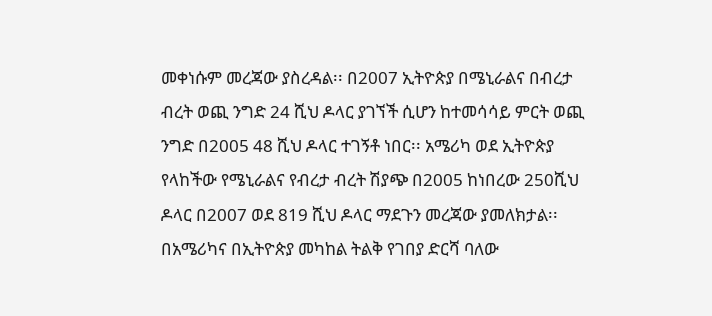መቀነሱም መረጃው ያስረዳል፡፡ በ2007 ኢትዮጵያ በሜኒራልና በብረታ ብረት ወጪ ንግድ 24 ሺህ ዶላር ያገኘች ሲሆን ከተመሳሳይ ምርት ወጪ ንግድ በ2005 48 ሺህ ዶላር ተገኝቶ ነበር፡፡ አሜሪካ ወደ ኢትዮጵያ የላከችው የሜኒራልና የብረታ ብረት ሽያጭ በ2005 ከነበረው 250ሺህ ዶላር በ2007 ወደ 819 ሺህ ዶላር ማደጉን መረጃው ያመለክታል፡፡ በአሜሪካና በኢትዮጵያ መካከል ትልቅ የገበያ ድርሻ ባለው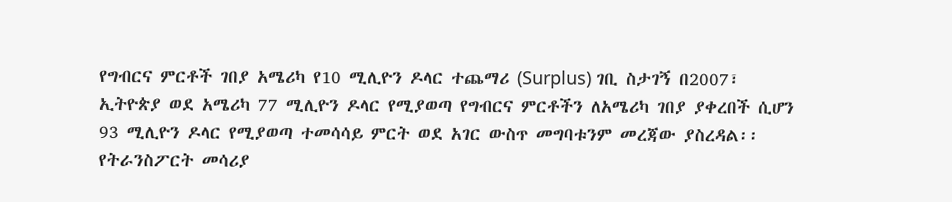የግብርና ምርቶች ገበያ አሜሪካ የ10 ሚሊዮን ዶላር ተጨማሪ (Surplus) ገቢ ስታገኝ በ2007፣ ኢትዮጵያ ወደ አሜሪካ 77 ሚሊዮን ዶላር የሚያወጣ የግብርና ምርቶችን ለአሜሪካ ገበያ ያቀረበች ሲሆን 93 ሚሊዮን ዶላር የሚያወጣ ተመሳሳይ ምርት ወደ አገር ውስጥ መግባቱንም መረጃው ያስረዳል፡፡ የትራንስፖርት መሳሪያ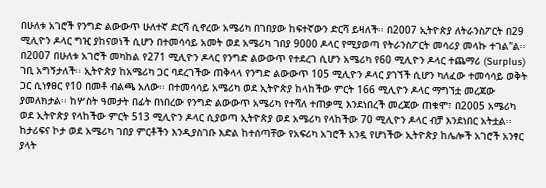በሁለቱ አገሮች የንግድ ልውውጥ ሁለተኛ ድርሻ ሲኖረው አሜሪካ በገበያው ከፍተኛውን ድርሻ ይዛለች፡፡ በ2007 ኢትዮጵያ ለትራንስፖርት በ29 ሚሊዮን ዶላር ግዢ ያከናወነች ሲሆን በተመሳሳይ አመት ወደ አሜሪካ ገበያ 9000 ዶላር የሚያወጣ የትራንስፖርት መሳሪያ መላኩ ተገል"ል፡፡ በ2007 በሁለቱ አገሮች መካከል የ271 ሚሊዮን ዶላር የንግድ ልውውጥ የተደረገ ሲሆን አሜሪካ የ60 ሚሊዮን ዶላር ተጨማሪ (Surplus) ገቢ አግኝታለች፡፡ ኢትዮጵያ ከአሜሪካ ጋር ባደረገችው ጠቅላላ የንግድ ልውውጥ 105 ሚሊዮን ዶላር ያገኘች ሲሆን ካለፈው ተመሳሳይ ወቅት ጋር ሲነፃፀር የ10 በመቶ ብልጫ አለው፡፡ በተመሳሳይ አሜሪካ ወደ ኢትዮጵያ ከላከችው ምርት 166 ሚሊዮን ዶላር ማግኘቷ መረጃው ያመለክታል፡፡ ከሦስት ዓመታት በፊት በነበረው የንግድ ልውውጥ አሜሪካ የተሻለ ተጠቃሚ እንደነበረች መረጃው ጠቁሞ፣ በ2005 አሜሪካ ወደ ኢትዮጵያ የላከችው ምርት 513 ሚሊዮን ዶላር ሲያወጣ ኢትዮጵያ ወደ አሜሪካ የላከችው 70 ሚሊዮን ዶላር ብቻ እንደነበር አትቷል፡፡ ከታሪፍና ኮታ ወደ አሜሪካ ገበያ ምርቶችን እንዲያስገቡ እድል ከተሰጣቸው የአፍሪካ አገሮች አንዷ የሆነችው ኢትዮጵያ ከሌሎች አገሮች አንፃር ያላት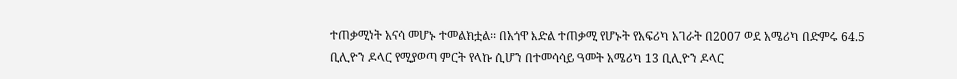ተጠቃሚነት አናሳ መሆኑ ተመልክቷል፡፡ በአጎዋ እድል ተጠቃሚ የሆኑት የአፍሪካ አገራት በ2007 ወደ አሜሪካ በድምሩ 64.5 ቢሊዮን ዶላር የሚያወጣ ምርት የላኩ ሲሆን በተመሳሳይ ዓመት አሜሪካ 13 ቢሊዮን ዶላር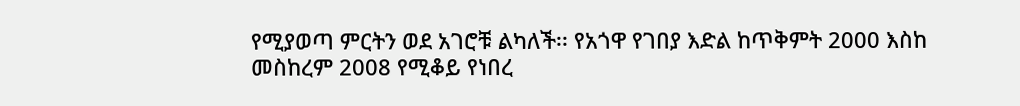የሚያወጣ ምርትን ወደ አገሮቹ ልካለች፡፡ የአጎዋ የገበያ እድል ከጥቅምት 2000 እስከ መስከረም 2008 የሚቆይ የነበረ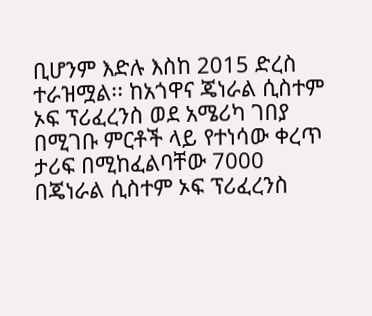ቢሆንም እድሉ እስከ 2015 ድረስ ተራዝሟል፡፡ ከአጎዋና ጄነራል ሲስተም ኦፍ ፕሪፈረንስ ወደ አሜሪካ ገበያ በሚገቡ ምርቶች ላይ የተነሳው ቀረጥ ታሪፍ በሚከፈልባቸው 7000 በጄነራል ሲስተም ኦፍ ፕሪፈረንስ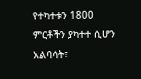የተካተቱን 1800 ምርቶችን ያካተተ ሲሆን አልባሳት፣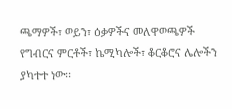ጫማዎች፣ ወይን፣ ዕቃዎችና መለዋወጫዎች የግብርና ምርቶች፣ ኬሚካሎች፣ ቆርቆሮና ሌሎችን ያካተተ ነው፡፡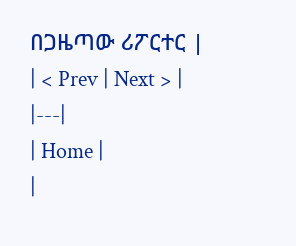በጋዜጣው ሪፖርተር |
| < Prev | Next > |
|---|
| Home |
|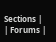Sections |
| Forums |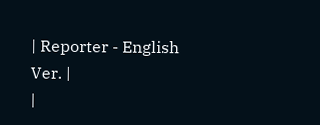| Reporter - English Ver. |
|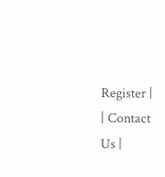Register |
| Contact Us |